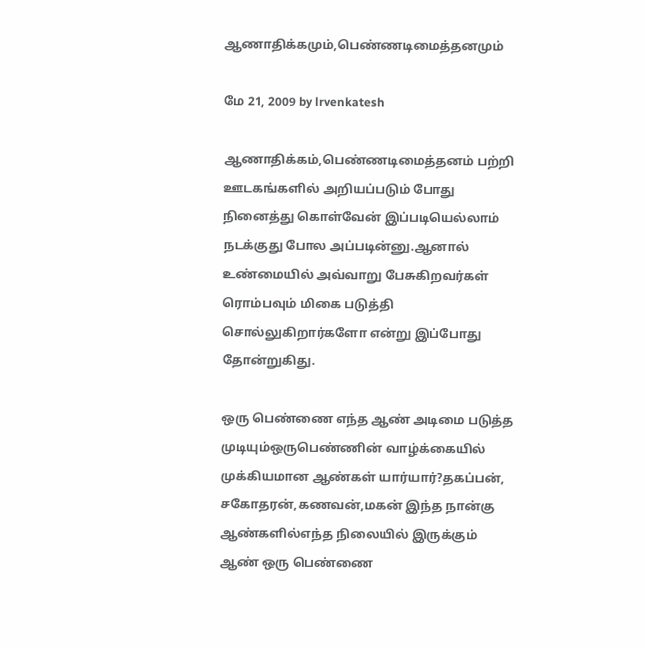ஆணாதிக்கமும்,பெண்ணடிமைத்தனமும்

மே 21, 2009 by lrvenkatesh

ஆணாதிக்கம்,பெண்ணடிமைத்தனம் பற்றி ஊடகங்களில் அறியப்படும் போது நினைத்து கொள்வேன் இப்படியெல்லாம் நடக்குது போல அப்படின்னு.ஆனால் உண்மையில் அவ்வாறு பேசுகிறவர்கள் ரொம்பவும் மிகை படுத்தி சொல்லுகிறார்களோ என்று இப்போது தோன்றுகிது.

ஒரு பெண்ணை எந்த ஆண் அடிமை படுத்த முடியும்ஒருபெண்ணின் வாழ்க்கையில் முக்கியமான ஆண்கள் யார்யார்?தகப்பன், சகோதரன்,கணவன்,மகன் இந்த நான்கு ஆண்களில்எந்த நிலையில் இருக்கும் ஆண் ஒரு பெண்ணை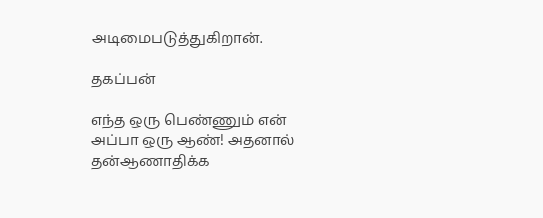அடிமைபடுத்துகிறான்.

தகப்பன்

எந்த ஒரு பெண்ணும் என் அப்பா ஒரு ஆண்! அதனால் தன்ஆணாதிக்க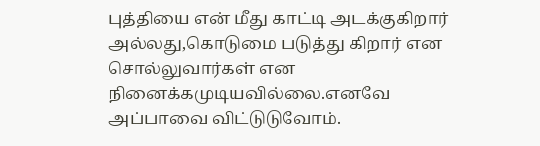புத்தியை என் மீது காட்டி அடக்குகிறார் அல்லது,கொடுமை படுத்து கிறார் என சொல்லுவார்கள் என நினைக்கமுடியவில்லை.எனவே அப்பாவை விட்டுடுவோம்.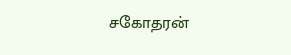சகோதரன்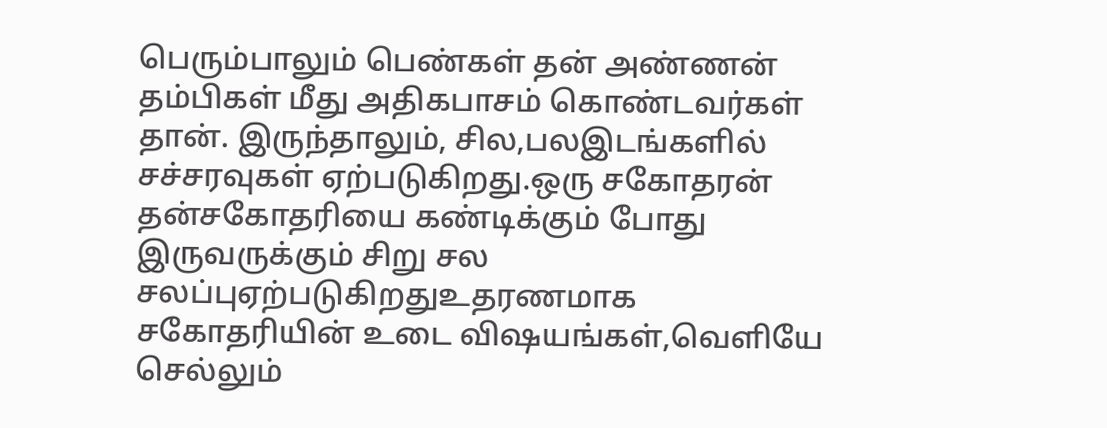பெரும்பாலும் பெண்கள் தன் அண்ணன் தம்பிகள் மீது அதிகபாசம் கொண்டவர்கள் தான். இருந்தாலும், சில,பலஇடங்களில் சச்சரவுகள் ஏற்படுகிறது.ஒரு சகோதரன் தன்சகோதரியை கண்டிக்கும் போது இருவருக்கும் சிறு சல சலப்புஏற்படுகிறதுஉதரணமாக சகோதரியின் உடை விஷயங்கள்,வெளியே செல்லும்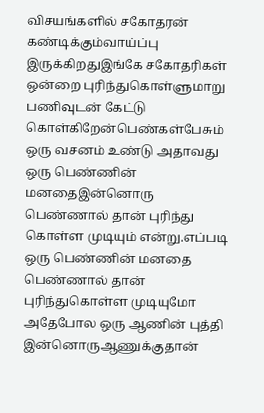விசயங்களில் சகோதரன் கண்டிக்கும்வாய்ப்பு இருக்கிறதுஇங்கே சகோதரிகள் ஒன்றை புரிந்துகொள்ளுமாறு பணிவுடன் கேட்டு கொள்கிறேன்பெண்கள்பேசும் ஒரு வசனம் உண்டு அதாவது ஒரு பெண்ணின் மனதைஇன்னொரு பெண்ணால் தான் புரிந்து கொள்ள முடியும் என்று.எப்படி ஒரு பெண்ணின் மனதை பெண்ணால் தான் புரிந்துகொள்ள முடியுமோ அதேபோல ஒரு ஆணின் புத்தி இன்னொருஆணுக்குதான்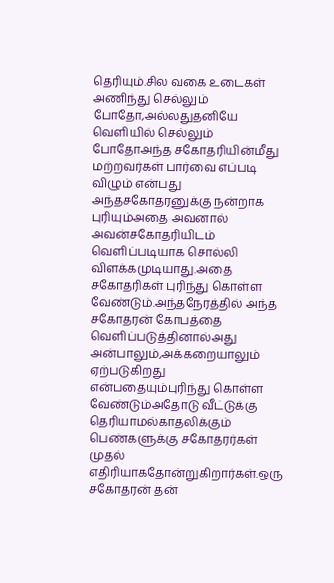தெரியும்.சில வகை உடைகள் அணிந்து செல்லும் போதோ,அல்லதுதனியே வெளியில் செல்லும் போதோஅந்த சகோதரியின்மீது மற்றவர்கள் பார்வை எப்படி விழும் என்பது அந்தசகோதரனுக்கு நன்றாக புரியும்அதை அவனால் அவன்சகோதரியிடம் வெளிப்படியாக சொல்லி விளக்கமுடியாது.அதை சகோதரிகள் புரிந்து கொள்ள வேண்டும்.அந்தநேரத்தில் அந்த சகோதரன் கோபத்தை வெளிப்படுத்தினால்அது அன்பாலும்,அக்கறையாலும் ஏற்படுகிறது என்பதையும்புரிந்து கொள்ள வேண்டும்அதோடு வீட்டுக்கு தெரியாமல்காதலிக்கும் பெண்களுக்கு சகோதரர்கள் முதல் எதிரியாகதோன்றுகிறார்கள்.ஒரு சகோதரன் தன்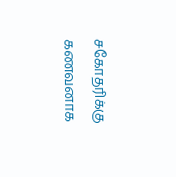சகோதரிக்கு கணவனாக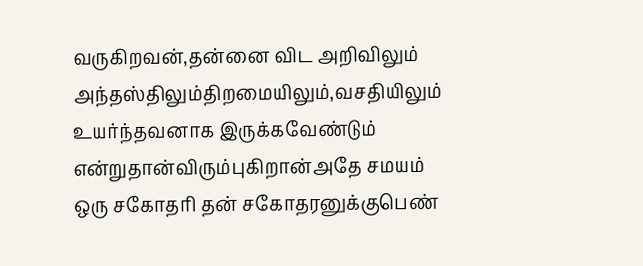வருகிறவன்,தன்னை விட அறிவிலும் அந்தஸ்திலும்திறமையிலும்,வசதியிலும் உயர்ந்தவனாக இருக்கவேண்டும் என்றுதான்விரும்புகிறான்அதே சமயம் ஒரு சகோதரி தன் சகோதரனுக்குபெண்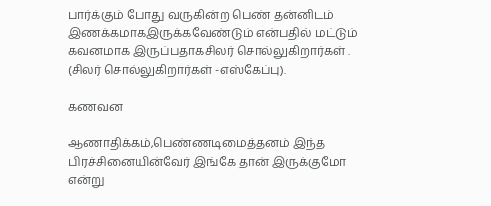பார்க்கும் போது வருகின்ற பெண் தன்னிடம் இணக்கமாகஇருக்கவேண்டும் என்பதில் மட்டும் கவனமாக இருப்பதாகசிலர் சொல்லுகிறார்கள் . (சிலர் சொல்லுகிறார்கள் -எஸ்கேப்பு).

கணவன

ஆணாதிக்கம்,பெண்ணடிமைத்தனம் இந்த பிரச்சினையின்வேர் இங்கே தான் இருக்குமோ என்று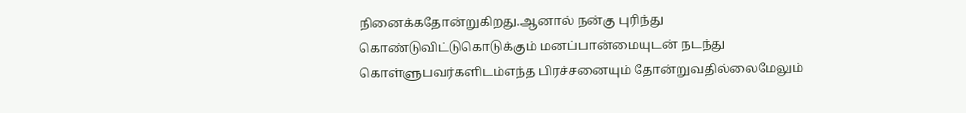நினைக்கதோன்றுகிறது.ஆனால் நன்கு புரிந்து கொண்டுவிட்டுகொடுக்கும் மனப்பான்மையுடன் நடந்து கொள்ளுபவர்களிடம்எந்த பிரச்சனையும் தோன்றுவதில்லைமேலும்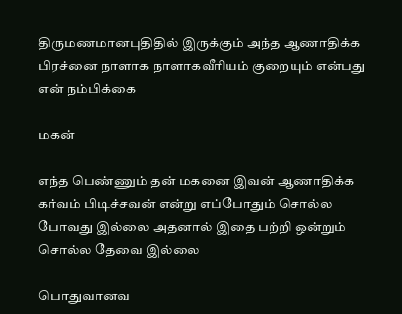திருமணமானபுதிதில் இருக்கும் அந்த ஆணாதிக்க பிரச்னை நாளாக நாளாகவீரியம் குறையும் என்பது என் நம்பிக்கை

மகன்

எந்த பெண்ணும் தன் மகனை இவன் ஆணாதிக்க கர்வம் பிடிச்சவன் என்று எப்போதும் சொல்ல போவது இல்லை அதனால் இதை பற்றி ஒன்றும் சொல்ல தேவை இல்லை

பொதுவானவ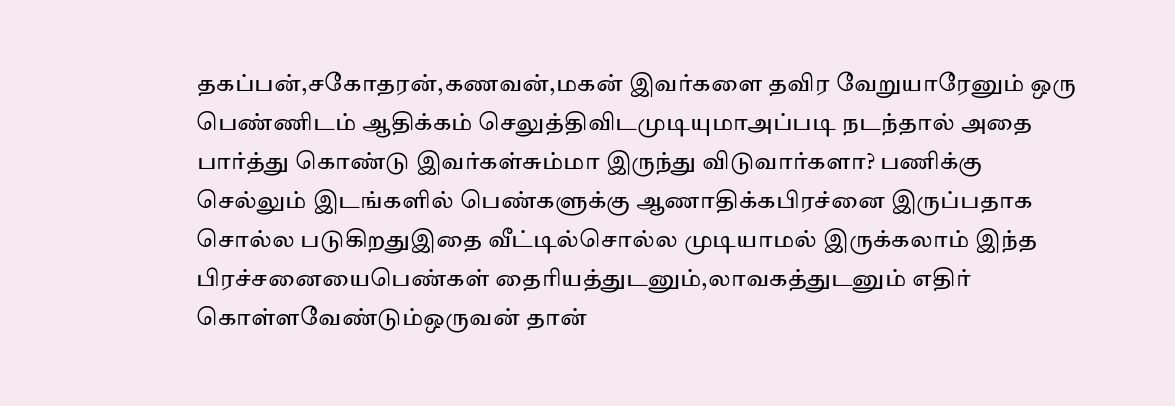தகப்பன்,சகோதரன்,கணவன்,மகன் இவர்களை தவிர வேறுயாரேனும் ஒரு பெண்ணிடம் ஆதிக்கம் செலுத்திவிடமுடியுமாஅப்படி நடந்தால் அதை பார்த்து கொண்டு இவர்கள்சும்மா இருந்து விடுவார்களா? பணிக்கு செல்லும் இடங்களில் பெண்களுக்கு ஆணாதிக்கபிரச்னை இருப்பதாக சொல்ல படுகிறதுஇதை வீட்டில்சொல்ல முடியாமல் இருக்கலாம் இந்த பிரச்சனையைபெண்கள் தைரியத்துடனும்,லாவகத்துடனும் எதிர் கொள்ளவேண்டும்ஒருவன் தான்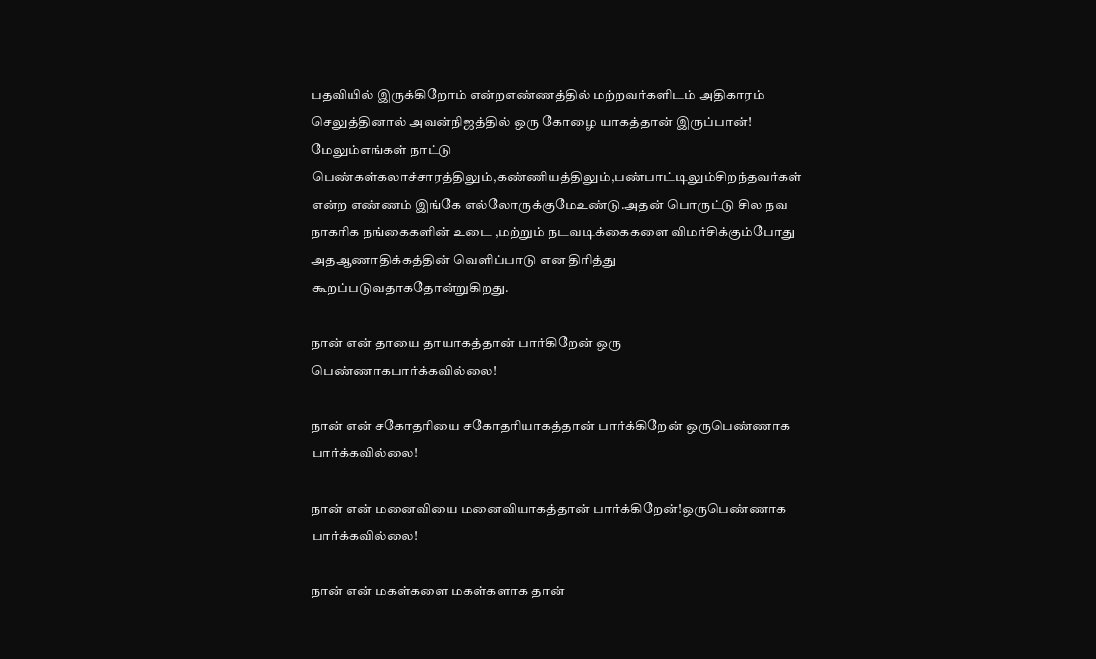பதவியில் இருக்கிறோம் என்றஎண்ணத்தில் மற்றவர்களிடம் அதிகாரம் செலுத்தினால் அவன்நிஜத்தில் ஒரு கோழை யாகத்தான் இருப்பான்! மேலும்எங்கள் நாட்டு பெண்கள்கலாச்சாரத்திலும்,கண்ணியத்திலும்,பண்பாட்டிலும்சிறந்தவர்கள் என்ற எண்ணம் இங்கே எல்லோருக்குமேஉண்டு.அதன் பொருட்டு சில நவ நாகரிக நங்கைகளின் உடை ,மற்றும் நடவடிக்கைகளை விமர்சிக்கும்போது அதஆணாதிக்கத்தின் வெளிப்பாடு என திரித்து கூறப்படுவதாகதோன்றுகிறது.

நான் என் தாயை தாயாகத்தான் பார்கிறேன் ஒரு பெண்ணாகபார்க்கவில்லை!

நான் என் சகோதரியை சகோதரியாகத்தான் பார்க்கிறேன் ஒருபெண்ணாக பார்க்கவில்லை!

நான் என் மனைவியை மனைவியாகத்தான் பார்க்கிறேன்!ஒருபெண்ணாக பார்க்கவில்லை!

நான் என் மகள்களை மகள்களாக தான்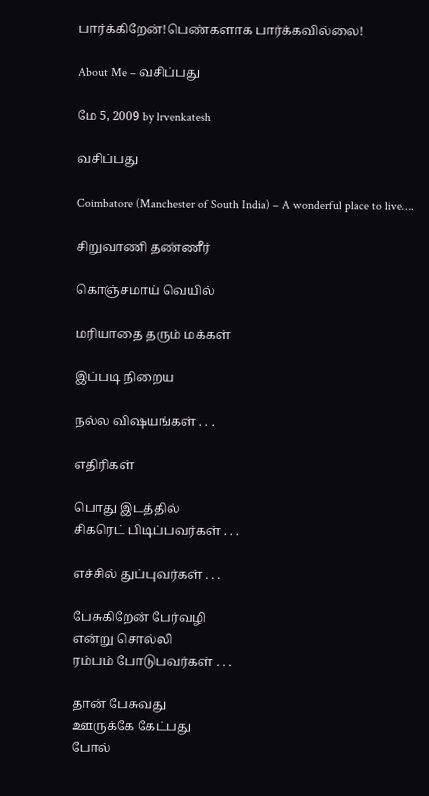பார்க்கிறேன்!பெண்களாக பார்க்கவில்லை!

About Me – வசிப்பது

மே 5, 2009 by lrvenkatesh

வசிப்பது

Coimbatore (Manchester of South India) – A wonderful place to live….

சிறுவாணி தண்ணீர்

கொஞ்சமாய் வெயில்

மரியாதை தரும் மக்கள்

இப்படி நிறைய

நல்ல விஷயங்கள் . . .

எதிரிகள்

பொது இடத்தில்
சிகரெட் பிடிப்பவர்கள் . . .

எச்சில் துப்புவர்கள் . . .

பேசுகிறேன் பேர்வழி
என்று சொல்லி
ரம்பம் போடுபவர்கள் . . .

தான் பேசுவது
ஊருக்கே கேட்பது
போல்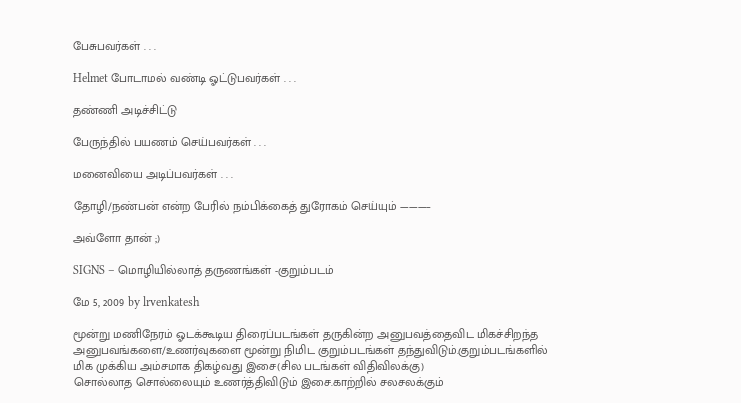பேசுபவர்கள் . . .

Helmet போடாமல் வண்டி ஓட்டுபவர்கள் . . .

தண்ணி அடிச்சிட்டு

பேருந்தில் பயணம் செய்பவர்கள் . . .

மனைவியை அடிப்பவர்கள் . . .

தோழி/நண்பன் என்ற பேரில் நம்பிக்கைத் துரோகம் செய்யும் ———–

அவ்ளோ தான் ;)

SIGNS – மொழியில்லாத் தருணங்கள் -குறும்படம்

மே 5, 2009 by lrvenkatesh

மூன்று மணிநேரம் ஓடக்கூடிய திரைப்படங்கள் தருகின்ற அனுபவத்தைவிட மிகச்சிறந்த அனுபவங்களை/உணர்வுகளை மூன்று நிமிட குறும்படங்கள் தந்துவிடும்.குறும்படங்களில் மிக முக்கிய அம்சமாக திகழ்வது இசை(சில படங்கள் விதிவிலக்கு)
சொல்லாத சொல்லையும் உணர்த்திவிடும் இசை.காற்றில் சலசலக்கும்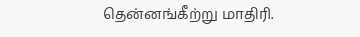தென்னங்கீற்று மாதிரி.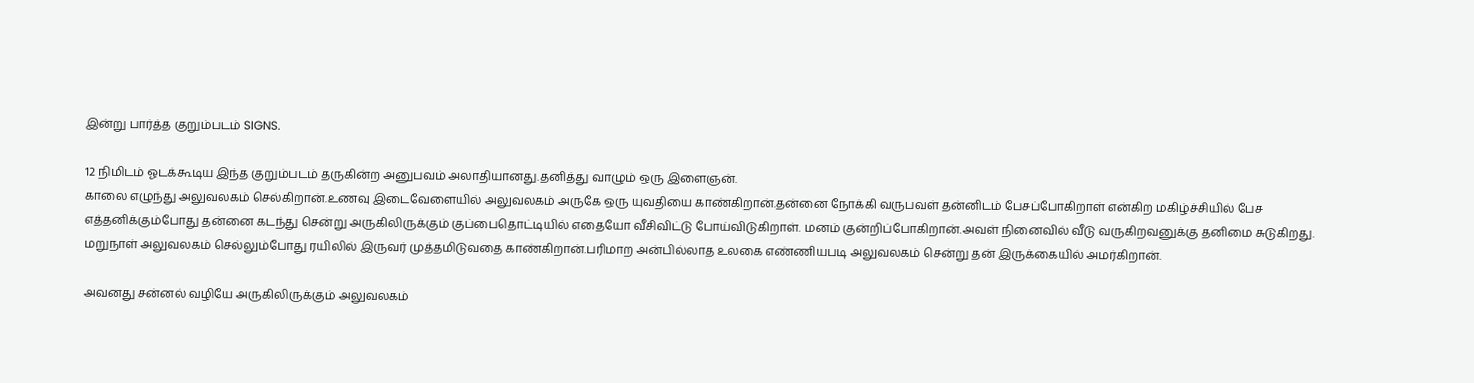இன்று பார்த்த குறும்படம் SIGNS.

12 நிமிடம் ஓடக்கூடிய இந்த குறும்படம் தருகின்ற அனுபவம் அலாதியானது.தனித்து வாழும் ஒரு இளைஞன்.
காலை எழுந்து அலுவலகம் செல்கிறான்.உணவு இடைவேளையில் அலுவலகம் அருகே ஒரு யுவதியை காண்கிறான்.தன்னை நோக்கி வருபவள் தன்னிடம் பேசப்போகிறாள் என்கிற மகிழ்ச்சியில் பேச எத்தனிக்கும்போது தன்னை கடந்து சென்று அருகிலிருக்கும் குப்பைதொட்டியில் எதையோ வீசிவிட்டு போய்விடுகிறாள். மனம் குன்றிப்போகிறான்.அவள் நினைவில் வீடு வருகிறவனுக்கு தனிமை சுடுகிறது.
மறுநாள் அலுவலகம் செல்லும்போது ரயிலில் இருவர் முத்தமிடுவதை காண்கிறான்.பரிமாற அன்பில்லாத உலகை எண்ணியபடி அலுவலகம் சென்று தன் இருக்கையில் அமர்கிறான்.

அவனது சன்னல் வழியே அருகிலிருக்கும் அலுவலகம்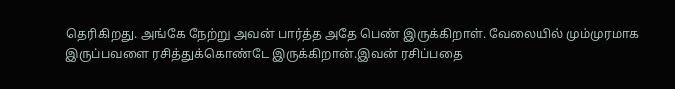தெரிகிறது. அங்கே நேற்று அவன் பார்த்த அதே பெண் இருக்கிறாள். வேலையில் மும்முரமாக இருப்பவளை ரசித்துக்கொண்டே இருக்கிறான்.இவன் ரசிப்பதை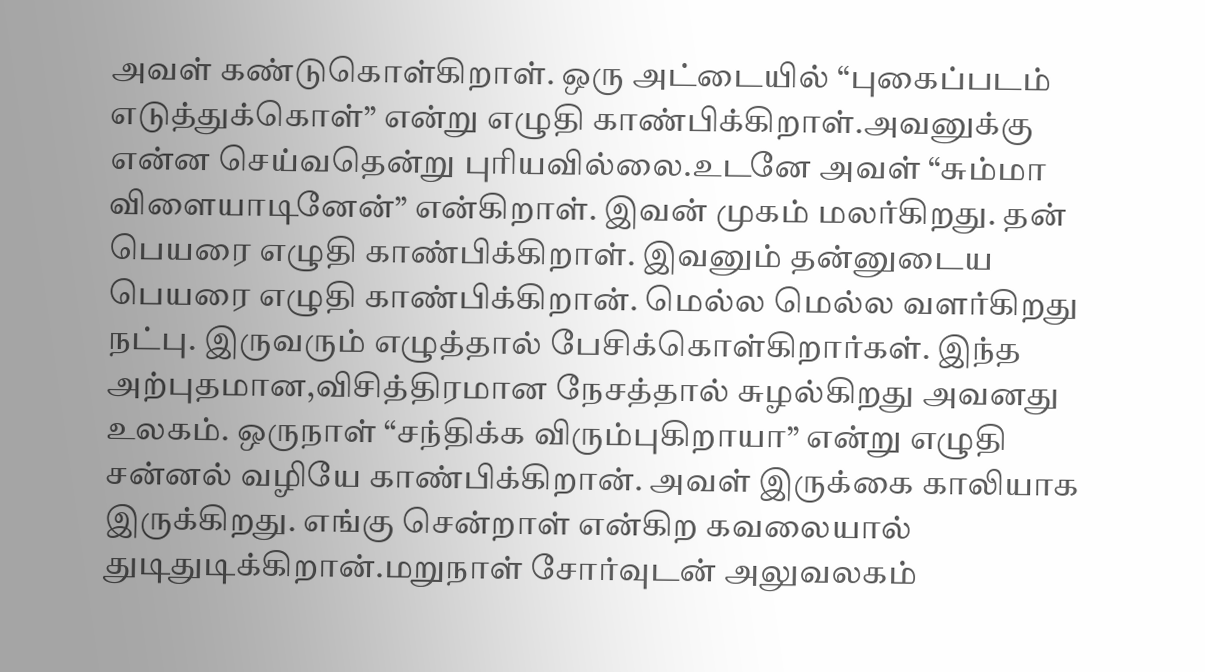அவள் கண்டுகொள்கிறாள். ஒரு அட்டையில் “புகைப்படம் எடுத்துக்கொள்” என்று எழுதி காண்பிக்கிறாள்.அவனுக்கு என்ன செய்வதென்று புரியவில்லை.உடனே அவள் “சும்மா விளையாடினேன்” என்கிறாள். இவன் முகம் மலர்கிறது. தன் பெயரை எழுதி காண்பிக்கிறாள். இவனும் தன்னுடைய பெயரை எழுதி காண்பிக்கிறான். மெல்ல மெல்ல வளர்கிறது நட்பு. இருவரும் எழுத்தால் பேசிக்கொள்கிறார்கள். இந்த அற்புதமான,விசித்திரமான நேசத்தால் சுழல்கிறது அவனது உலகம். ஒருநாள் “சந்திக்க விரும்புகிறாயா” என்று எழுதி சன்னல் வழியே காண்பிக்கிறான். அவள் இருக்கை காலியாக இருக்கிறது. எங்கு சென்றாள் என்கிற கவலையால் துடிதுடிக்கிறான்.மறுநாள் சோர்வுடன் அலுவலகம்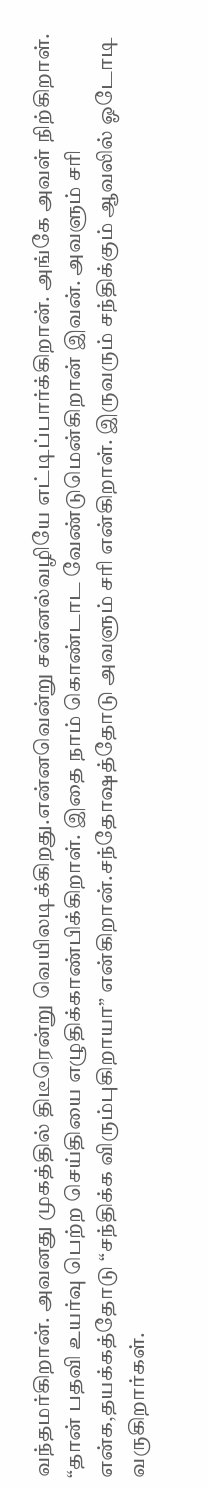வந்தமர்கிறான். அவனது முகத்தில் திடீரென்று வெயிலடிக்கிறது.என்னவென்று சன்னல்வழியே எட்டிப்பார்க்கிறான். அங்கே அவள் நிற்கிறாள்.
“தான் பதவி உயர்வு பெற்ற செய்தியை எழுதிக்காண்பிக்கிறாள். இதை நாம் கொண்டாட வேண்டுமென்கிறான் இவன். அவளும் சரி என்க,தயக்கத்தோடு “சந்திக்க விரும்புகிறாயா” என்கிறான்.சந்தோஷத்தோடு அவளும் சரி என்கிறாள். இருவரும் சந்திக்கும் ஆவலில் ஓடோடி வருகிறார்கள்.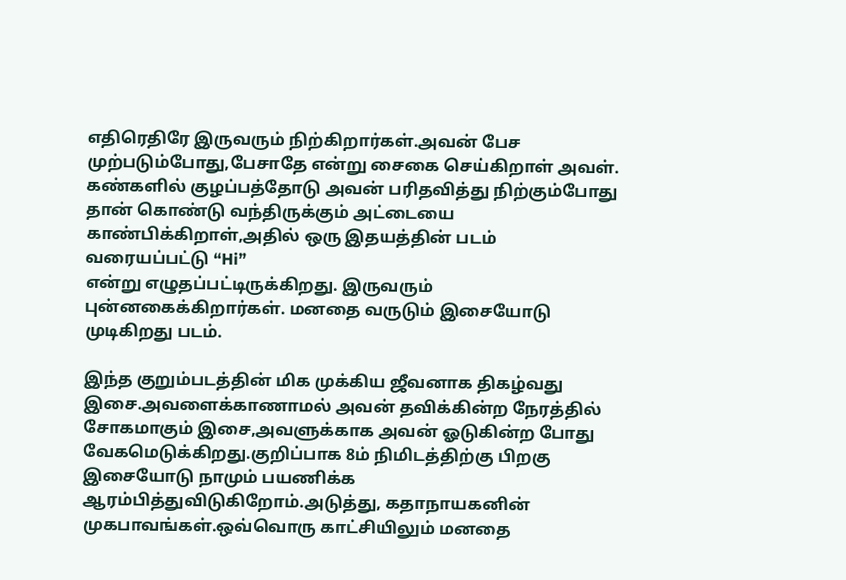எதிரெதிரே இருவரும் நிற்கிறார்கள்.அவன் பேச முற்படும்போது,பேசாதே என்று சைகை செய்கிறாள் அவள்.
கண்களில் குழப்பத்தோடு அவன் பரிதவித்து நிற்கும்போது தான் கொண்டு வந்திருக்கும் அட்டையை காண்பிக்கிறாள்,அதில் ஒரு இதயத்தின் படம் வரையப்பட்டு “Hi”
என்று எழுதப்பட்டிருக்கிறது. இருவரும் புன்னகைக்கிறார்கள். மனதை வருடும் இசையோடு முடிகிறது படம்.

இந்த குறும்படத்தின் மிக முக்கிய ஜீவனாக திகழ்வது இசை.அவளைக்காணாமல் அவன் தவிக்கின்ற நேரத்தில் சோகமாகும் இசை,அவளுக்காக அவன் ஓடுகின்ற போது வேகமெடுக்கிறது.குறிப்பாக 8ம் நிமிடத்திற்கு பிறகு இசையோடு நாமும் பயணிக்க ஆரம்பித்துவிடுகிறோம்.அடுத்து, கதாநாயகனின் முகபாவங்கள்.ஒவ்வொரு காட்சியிலும் மனதை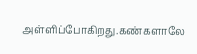அள்ளிப்போகிற‌து.க‌ண்க‌ளாலே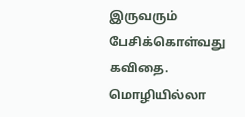இருவ‌ரும் பேசிக்கொள்வ‌து க‌விதை.
மொழியில்லா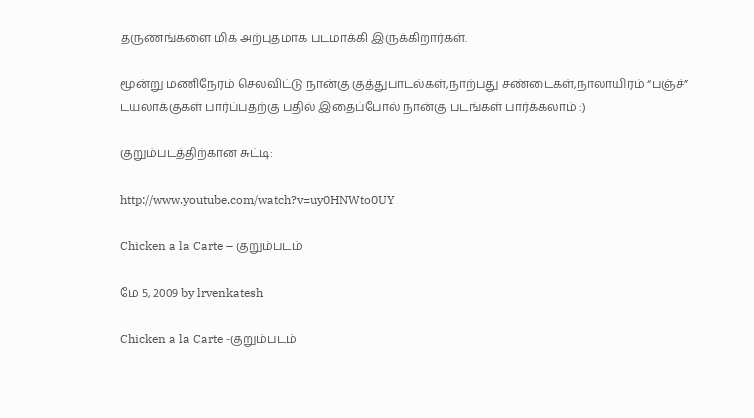தருணங்களை மிக அற்புதமாக படமாக்கி இருக்கிறார்கள்.

மூன்று ம‌ணிநேர‌ம் செல‌விட்டு நான்கு குத்துபாட‌ல்க‌ள்,நாற்ப‌து ச‌ண்டைக‌ள்,நாலாயிர‌ம் “ப‌ஞ்ச்” ட‌ய‌லாக்குக‌ள் பார்ப்ப‌த‌ற்கு ப‌தில் இதைப்போல் நான்கு ப‌ட‌ங்க‌ள் பார்க்க‌லாம் :)

குறும்படத்திற்கான சுட்டி:

http://www.youtube.com/watch?v=uy0HNWto0UY

Chicken a la Carte – குறும்படம்

மே 5, 2009 by lrvenkatesh

Chicken a la Carte -குறும்படம்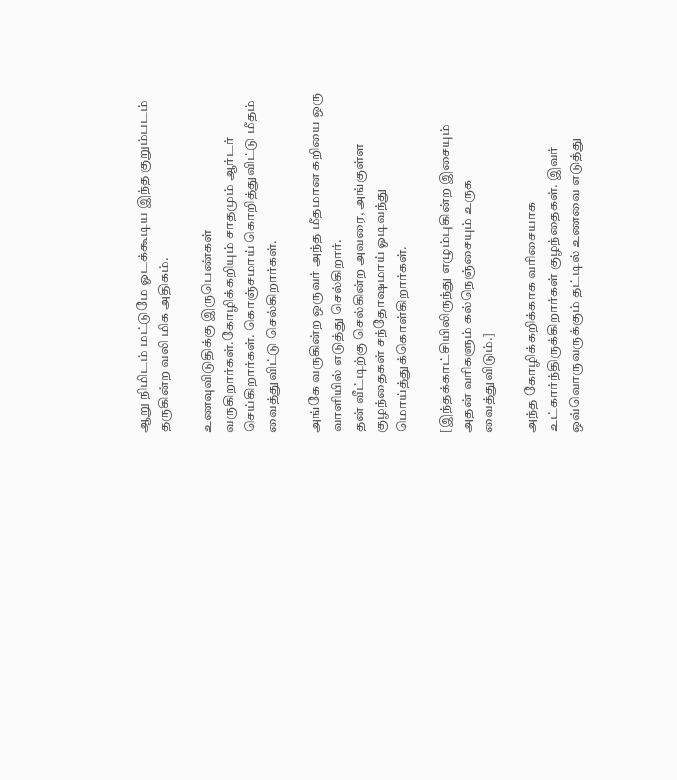ஆறு நிமிடம் மட்டுமே ஓடக்கூடிய இந்த குறும்படம் தருகின்ற வலி மிக அதிகம்.

உணவுவிடுதிக்கு இருபெண்கள் வருகிறார்கள்.கோழிக்கறியும் சாதமும் ஆர்டர் செய்கிறார்கள். கொஞ்சமாய் கொறித்துவிட்டு மீதம் வைத்துவிட்டு செல்கிறார்கள்.

அங்கே வருகின்ற ஒருவர் அந்த மீதமான கறியை ஒரு வாளியில் எடுத்து செல்கிறார்.
தன் வீட்டிற்கு செல்கின்ற அவரை, அங்குள்ள குழந்தைகள் சந்தோஷமாய் ஓடிவந்து மொய்த்துக்கொள்கிறார்கள்.

[இந்தக்காட்சியிலிருந்து எழும்புகின்ற இசையும் அதன் வரிகளும் கல்நெஞ்சையும் உருக வைத்துவிடும்.]

அந்த கோழிக்கறிக்காக வரிசையாக உட்கார்ந்திருக்கிறார்கள் குழந்தைகள். இவர் ஒவ்வொருவருக்கும் தட்டில் உணவை எடுத்து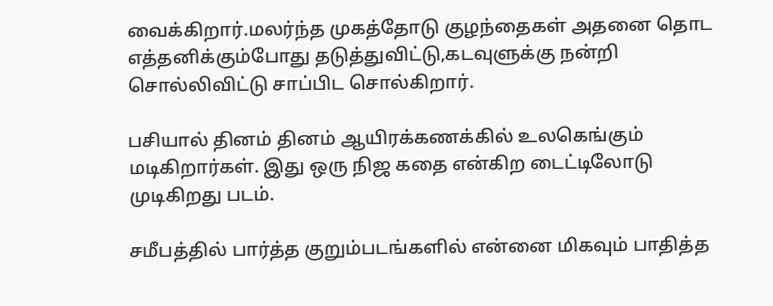வைக்கிறார்.மலர்ந்த முகத்தோடு குழந்தைகள் அதனை தொட எத்தனிக்கும்போது தடுத்துவிட்டு,கடவுளுக்கு நன்றி சொல்லிவிட்டு சாப்பிட சொல்கிறார்.

பசியால் தினம் தினம் ஆயிரக்கணக்கில் உலகெங்கும் மடிகிறார்கள். இது ஒரு நிஜ கதை என்கிற டைட்டிலோடு முடிகிறது படம்.

சமீபத்தில் பார்த்த குறும்படங்களில் என்னை மிகவும் பாதித்த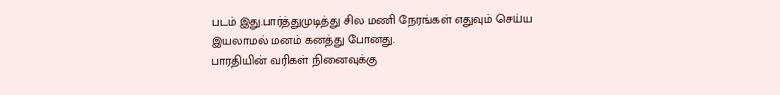படம் இது.பார்த்துமுடித்து சில மணி நேரங்கள் எதுவும் செய்ய இயலாமல் மனம் கனத்து போனது.
பாரதியின் வரிகள் நினைவுக்கு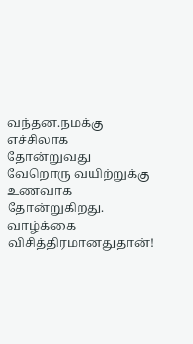வந்தன.நமக்கு எச்சிலாக தோன்றுவது வேறொரு வயிற்றுக்கு உணவாக தோன்றுகிறது. வாழ்க்கை விசித்திரமானதுதான்!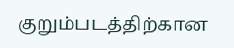குறும்படத்திற்கான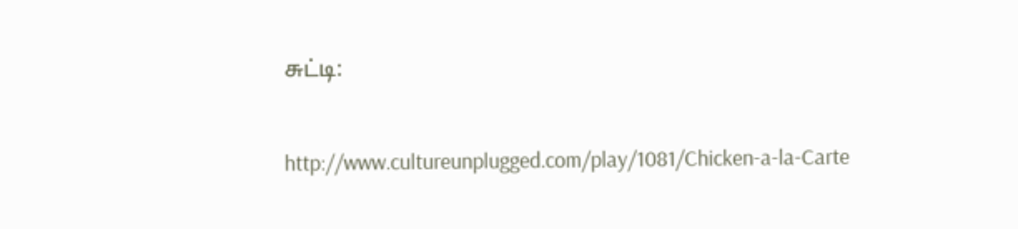சுட்டி:

http://www.cultureunplugged.com/play/1081/Chicken-a-la-Carte